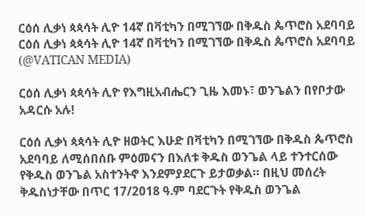ርዕሰ ሊቃነ ጳጳሳት ሊዮ 14ኛ በቫቲካን በሚገኘው በቅዱስ ጴጥሮስ አደባባይ ርዕሰ ሊቃነ ጳጳሳት ሊዮ 14ኛ በቫቲካን በሚገኘው በቅዱስ ጴጥሮስ አደባባይ   (@VATICAN MEDIA)

ርዕሰ ሊቃነ ጳጳሳት ሊዮ የእግዚአብሔርን ጊዜ እመኑ፣ ወንጌልን በየቦታው አዳርሱ አሉ!

ርዕሰ ሊቃነ ጳጳሳት ሊዮ ዘወትር እሁድ በቫቲካን በሚገኘው በቅዱስ ጴጥሮስ አደባባይ ለሚሰበሰቡ ምዕመናን በእለቱ ቅዱስ ወንጌል ላይ ተንተርሰው የቅዱስ ወንጌል አስተንትኖ እንደምያደርጉ ይታወቃል። በዚህ መሰረት ቅዱስነታቸው በጥር 17/2018 ዓ.ም ባደርጉት የቅዱስ ወንጌል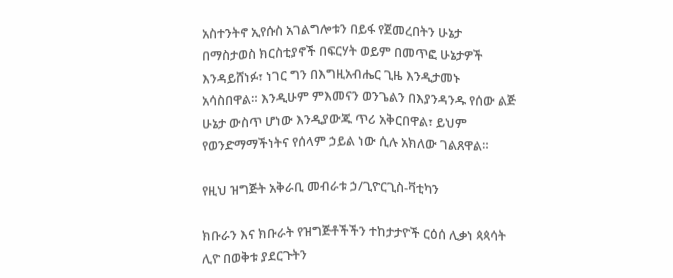አስተንትኖ ኢየሱስ አገልግሎቱን በይፋ የጀመረበትን ሁኔታ በማስታወስ ክርስቲያኖች በፍርሃት ወይም በመጥፎ ሁኔታዎች እንዳይሸነፉ፣ ነገር ግን በእግዚአብሔር ጊዜ እንዲታመኑ አሳስበዋል። እንዲሁም ምእመናን ወንጌልን በእያንዳንዱ የሰው ልጅ ሁኔታ ውስጥ ሆነው እንዲያውጁ ጥሪ አቅርበዋል፣ ይህም የወንድማማችነትና የሰላም ኃይል ነው ሲሉ አክለው ገልጸዋል።

የዚህ ዝግጅት አቅራቢ መብራቱ ኃ/ጊዮርጊስ-ቫቲካን

ክቡራን እና ክቡራት የዝግጅቶችችን ተከታታዮች ርዕሰ ሊቃነ ጳጳሳት ሊዮ በወቅቱ ያደርጉትን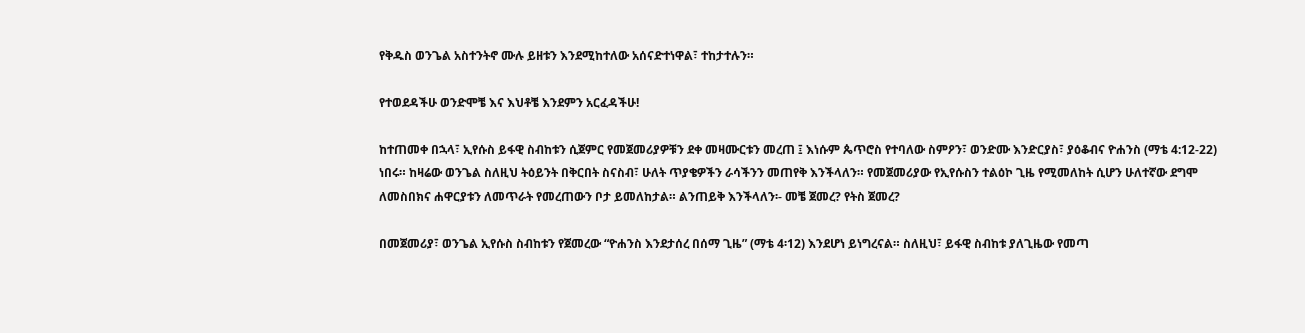የቅዱስ ወንጌል አስተንትኖ ሙሉ ይዘቱን እንደሚከተለው አሰናድተነዋል፣ ተከታተሉን።

የተወደዳችሁ ወንድሞቼ እና እህቶቼ እንደምን አርፈዳችሁ!

ከተጠመቀ በኋላ፣ ኢየሱስ ይፋዊ ስብከቱን ሲጀምር የመጀመሪያዎቹን ደቀ መዛሙርቱን መረጠ ፤ እነሱም ጴጥሮስ የተባለው ስምዖን፣ ወንድሙ እንድርያስ፣ ያዕቆብና ዮሐንስ (ማቴ 4:12-22) ነበሩ። ከዛሬው ወንጌል ስለዚህ ትዕይንት በቅርበት ስናስብ፣ ሁለት ጥያቄዎችን ራሳችንን መጠየቅ እንችላለን። የመጀመሪያው የኢየሱስን ተልዕኮ ጊዜ የሚመለከት ሲሆን ሁለተኛው ደግሞ ለመስበክና ሐዋርያቱን ለመጥራት የመረጠውን ቦታ ይመለከታል። ልንጠይቅ እንችላለን፡- መቼ ጀመረ? የትስ ጀመረ?

በመጀመሪያ፣ ወንጌል ኢየሱስ ስብከቱን የጀመረው “ዮሐንስ እንደታሰረ በሰማ ጊዜ” (ማቴ 4፡12) እንደሆነ ይነግረናል። ስለዚህ፣ ይፋዊ ስብከቱ ያለጊዜው የመጣ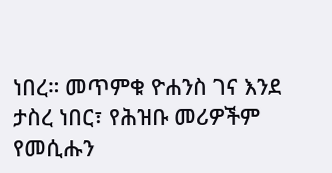ነበረ። መጥምቁ ዮሐንስ ገና እንደ ታስረ ነበር፣ የሕዝቡ መሪዎችም የመሲሑን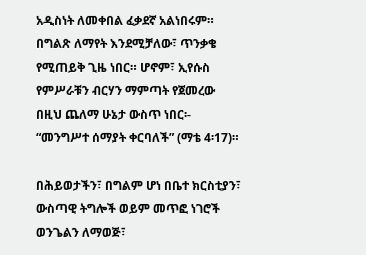አዲስነት ለመቀበል ፈቃደኛ አልነበሩም። በግልጽ ለማየት እንደሚቻለው፣ ጥንቃቄ የሚጠይቅ ጊዜ ነበር። ሆኖም፣ ኢየሱስ የምሥራቹን ብርሃን ማምጣት የጀመረው በዚህ ጨለማ ሁኔታ ውስጥ ነበር፡- “መንግሥተ ሰማያት ቀርባለች” (ማቴ 4፡17)።

በሕይወታችን፣ በግልም ሆነ በቤተ ክርስቲያን፣ ውስጣዊ ትግሎች ወይም መጥፎ ነገሮች ወንጌልን ለማወጅ፣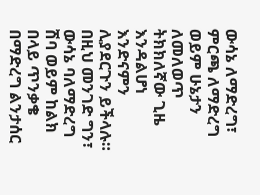ውሳኔ ለማድረግ፣ ምርጫ ለማድረግ ወይም ሁኔታን ለመለወጥ ትክክለኛው ጊዜ እንዳልሆነ እንድናምን ሊያደርጉን ይችላሉ። በዚህ መንገድ ግን፣ ውሳኔ ባለማድረግ ሽባ ወይም ከልክ በላይ ጥንቃቄ በማድረግ ልንታሰር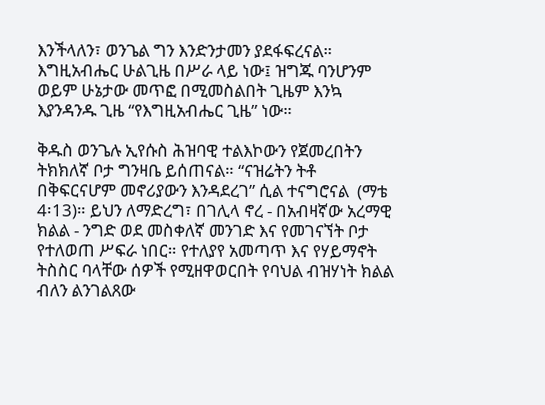እንችላለን፣ ወንጌል ግን እንድንታመን ያደፋፍረናል። እግዚአብሔር ሁልጊዜ በሥራ ላይ ነው፤ ዝግጁ ባንሆንም ወይም ሁኔታው መጥፎ በሚመስልበት ጊዜም እንኳ እያንዳንዱ ጊዜ “የእግዚአብሔር ጊዜ” ነው።

ቅዱስ ወንጌሉ ኢየሱስ ሕዝባዊ ተልእኮውን የጀመረበትን ትክክለኛ ቦታ ግንዛቤ ይሰጠናል። “ናዝሬትን ትቶ በቅፍርናሆም መኖሪያውን እንዳደረገ” ሲል ተናግሮናል  (ማቴ 4፡13)። ይህን ለማድረግ፣ በገሊላ ኖረ - በአብዛኛው አረማዊ ክልል - ንግድ ወደ መስቀለኛ መንገድ እና የመገናኘት ቦታ የተለወጠ ሥፍራ ነበር። የተለያየ አመጣጥ እና የሃይማኖት ትስስር ባላቸው ሰዎች የሚዘዋወርበት የባህል ብዝሃነት ክልል ብለን ልንገልጸው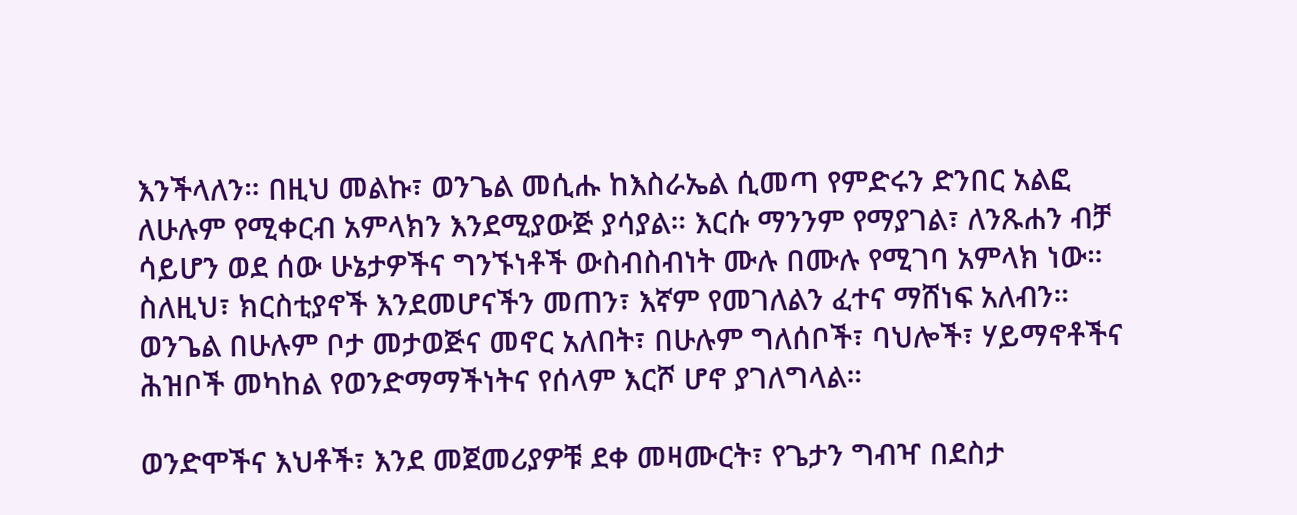እንችላለን። በዚህ መልኩ፣ ወንጌል መሲሑ ከእስራኤል ሲመጣ የምድሩን ድንበር አልፎ ለሁሉም የሚቀርብ አምላክን እንደሚያውጅ ያሳያል። እርሱ ማንንም የማያገል፣ ለንጹሐን ብቻ ሳይሆን ወደ ሰው ሁኔታዎችና ግንኙነቶች ውስብስብነት ሙሉ በሙሉ የሚገባ አምላክ ነው። ስለዚህ፣ ክርስቲያኖች እንደመሆናችን መጠን፣ እኛም የመገለልን ፈተና ማሸነፍ አለብን። ወንጌል በሁሉም ቦታ መታወጅና መኖር አለበት፣ በሁሉም ግለሰቦች፣ ባህሎች፣ ሃይማኖቶችና ሕዝቦች መካከል የወንድማማችነትና የሰላም እርሾ ሆኖ ያገለግላል።

ወንድሞችና እህቶች፣ እንደ መጀመሪያዎቹ ደቀ መዛሙርት፣ የጌታን ግብዣ በደስታ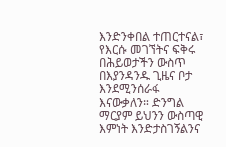እንድንቀበል ተጠርተናል፣ የእርሱ መገኘትና ፍቅሩ በሕይወታችን ውስጥ በእያንዳንዱ ጊዜና ቦታ እንደሚንሰራፋ እናውቃለን። ድንግል ማርያም ይህንን ውስጣዊ እምነት እንድታስገኝልንና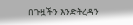በጉዟችን እንድትረዳን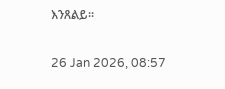እንጸልይ።

26 Jan 2026, 08:57